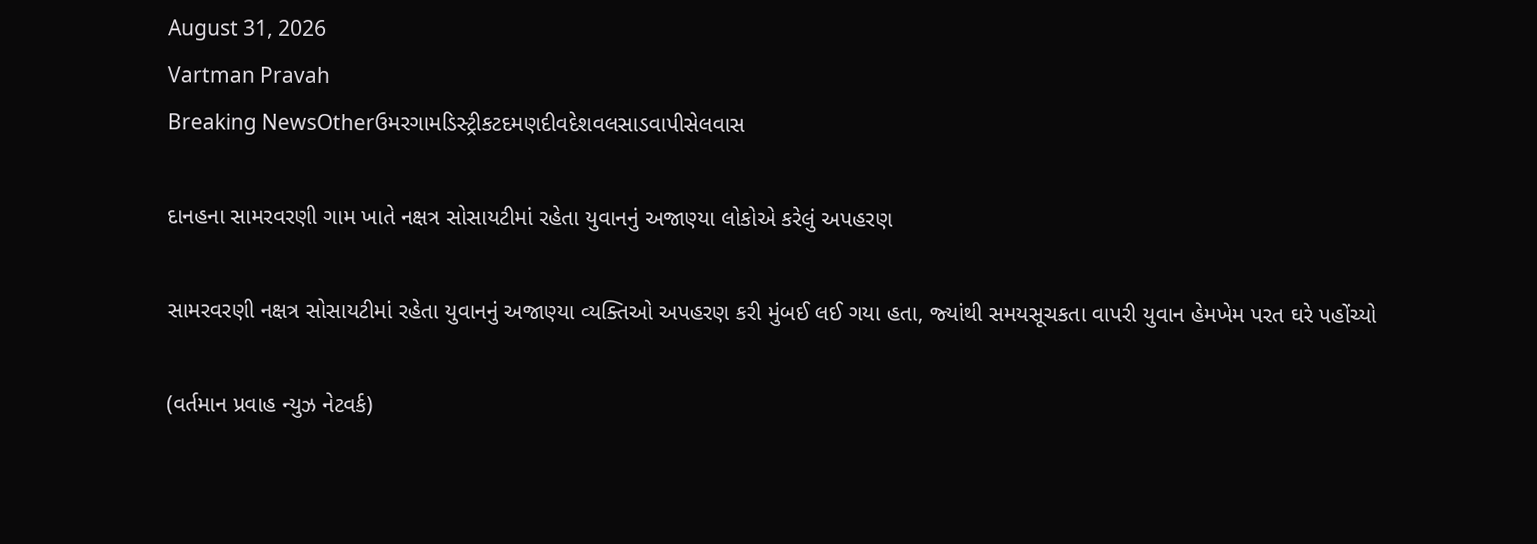August 31, 2026
Vartman Pravah
Breaking NewsOtherઉમરગામડિસ્ટ્રીકટદમણદીવદેશવલસાડવાપીસેલવાસ

દાનહના સામરવરણી ગામ ખાતે નક્ષત્ર સોસાયટીમાં રહેતા યુવાનનું અજાણ્‍યા લોકોએ કરેલું અપહરણ

સામરવરણી નક્ષત્ર સોસાયટીમાં રહેતા યુવાનનું અજાણ્‍યા વ્‍યક્‍તિઓ અપહરણ કરી મુંબઈ લઈ ગયા હતા, જ્‍યાંથી સમયસૂચકતા વાપરી યુવાન હેમખેમ પરત ઘરે પહોંચ્‍યો

(વર્તમાન પ્રવાહ ન્‍યુઝ નેટવર્ક)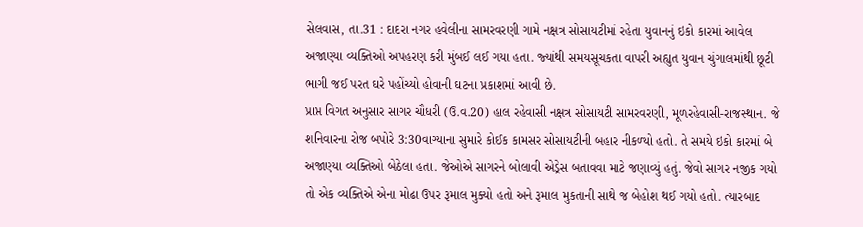સેલવાસ, તા.31 : દાદરા નગર હવેલીના સામરવરણી ગામે નક્ષત્ર સોસાયટીમાં રહેતા યુવાનનું ઇકો કારમાં આવેલ અજાણ્‍યા વ્‍યક્‍તિઓ અપહરણ કરી મુંબઈ લઈ ગયા હતા. જ્‍યાંથી સમયસૂચકતા વાપરી અહ્યુત યુવાન ચુંગાલમાંથી છૂટી ભાગી જઈ પરત ઘરે પહોંચ્‍યો હોવાની ઘટના પ્રકાશમાં આવી છે.
પ્રાપ્ત વિગત અનુસાર સાગર ચૌધરી (ઉ.વ.20) હાલ રહેવાસી નક્ષત્ર સોસાયટી સામરવરણી, મૂળરહેવાસી-રાજસ્‍થાન. જે શનિવારના રોજ બપોરે 3:30વાગ્‍યાના સુમારે કોઈક કામસર સોસાયટીની બહાર નીકળ્‍યો હતો. તે સમયે ઇકો કારમાં બે અજાણ્‍યા વ્‍યક્‍તિઓ બેઠેલા હતા. જેઓએ સાગરને બોલાવી એડ્રેસ બતાવવા માટે જણાવ્‍યું હતું. જેવો સાગર નજીક ગયો તો એક વ્‍યક્‍તિએ એના મોઢા ઉપર રૂમાલ મુક્‍યો હતો અને રૂમાલ મુકતાની સાથે જ બેહોશ થઈ ગયો હતો. ત્‍યારબાદ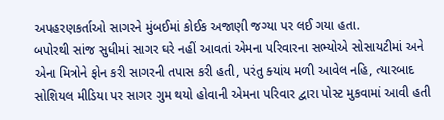અપહરણકર્તાઓ સાગરને મુંબઈમાં કોઈક અજાણી જગ્‍યા પર લઈ ગયા હતા.
બપોરથી સાંજ સુધીમાં સાગર ઘરે નહીં આવતાં એમના પરિવારના સભ્‍યોએ સોસાયટીમાં અને એના મિત્રોને ફોન કરી સાગરની તપાસ કરી હતી, પરંતુ ક્‍યાંય મળી આવેલ નહિ, ત્‍યારબાદ સોશિયલ મીડિયા પર સાગર ગુમ થયો હોવાની એમના પરિવાર દ્વારા પોસ્‍ટ મુકવામાં આવી હતી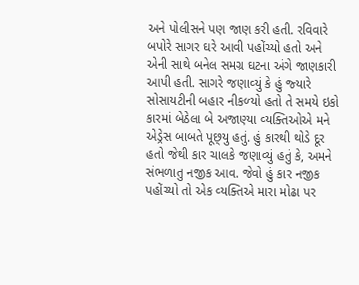અને પોલીસને પણ જાણ કરી હતી. રવિવારે બપોરે સાગર ઘરે આવી પહોંચ્‍યો હતો અને એની સાથે બનેલ સમગ્ર ઘટના અંગે જાણકારી આપી હતી. સાગરે જણાવ્‍યું કે હું જ્‍યારે સોસાયટીની બહાર નીકળ્‍યો હતો તે સમયે ઇકો કારમાં બેઠેલા બે અજાણ્‍યા વ્‍યક્‍તિઓએ મને એડ્રેસ બાબતે પૂછ્‍યુ હતું. હું કારથી થોડે દૂર હતો જેથી કાર ચાલકે જણાવ્‍યું હતું કે, અમને સંભળાતુ નજીક આવ. જેવો હું કાર નજીક પહોંચ્‍યો તો એક વ્‍યક્‍તિએ મારા મોઢા પર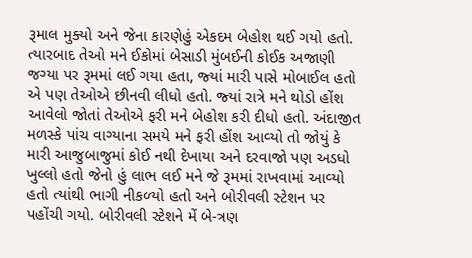રૂમાલ મુક્‍યો અને જેના કારણેહું એકદમ બેહોશ થઈ ગયો હતો. ત્‍યારબાદ તેઓ મને ઈકોમાં બેસાડી મુંબઈની કોઈક અજાણી જગ્‍યા પર રૂમમાં લઈ ગયા હતા, જ્‍યાં મારી પાસે મોબાઈલ હતો એ પણ તેઓએ છીનવી લીધો હતો. જ્‍યાં રાત્રે મને થોડો હોંશ આવેલો જોતાં તેઓએ ફરી મને બેહોશ કરી દીધો હતો. અંદાજીત મળસ્‍કે પાંચ વાગ્‍યાના સમયે મને ફરી હોંશ આવ્‍યો તો જોયું કે મારી આજુબાજુમાં કોઈ નથી દેખાયા અને દરવાજો પણ અડધો ખુલ્લો હતો જેનો હું લાભ લઈ મને જે રૂમમાં રાખવામાં આવ્‍યો હતો ત્‍યાંથી ભાગી નીકળ્‍યો હતો અને બોરીવલી સ્‍ટેશન પર પહોંચી ગયો. બોરીવલી સ્‍ટેશને મેં બે-ત્રણ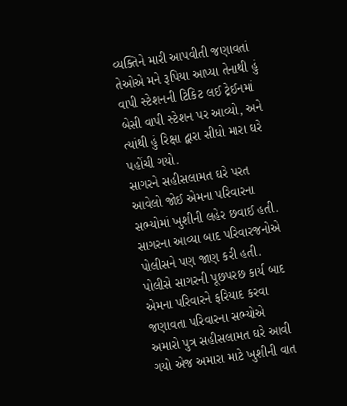વ્‍યક્‍તિને મારી આપવીતી જણાવતાં તેઓએ મને રૂપિયા આપ્‍યા તેનાથી હું વાપી સ્‍ટેશનની ટિકિટ લઈ ટ્રેઈનમાં બેસી વાપી સ્‍ટેશન પર આવ્‍યો, અને ત્‍યાંથી હું રિક્ષા દ્વારા સીધો મારા ઘરે પહોંચી ગયો.
સાગરને સહીસલામત ઘરે પરત આવેલો જોઈ એમના પરિવારના સભ્‍યોમાં ખુશીની લહેર છવાઈ હતી. સાગરના આવ્‍યા બાદ પરિવારજનોએ પોલીસને પણ જાણ કરી હતી. પોલીસે સાગરની પૂછપરછ કાર્ય બાદ એમના પરિવારને ફરિયાદ કરવા જણાવતા પરિવારના સભ્‍યોએ અમારો પુત્ર સહીસલામત ઘરે આવી ગયો એજ અમારા માટે ખુશીની વાત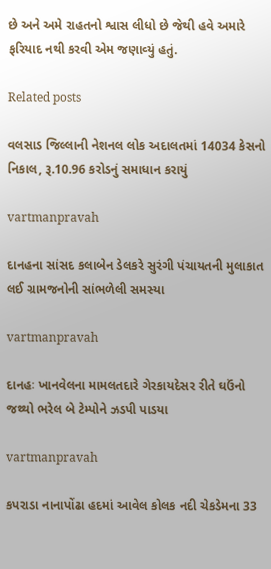છે અને અમે રાહતનો શ્વાસ લીધો છે જેથી હવે અમારે ફરિયાદ નથી કરવી એમ જણાવ્‍યું હતું.

Related posts

વલસાડ જિલ્લાની નેશનલ લોક અદાલતમાં 14034 કેસનો નિકાલ, રૂ.10.96 કરોડનું સમાધાન કરાયું

vartmanpravah

દાનહના સાંસદ કલાબેન ડેલકરે સુરંગી પંચાયતની મુલાકાત લઈ ગ્રામજનોની સાંભળેલી સમસ્‍યા

vartmanpravah

દાનહઃ ખાનવેલના મામલતદારે ગેરકાયદેસર રીતે ઘઉંનો જથ્‍થો ભરેલ બે ટેમ્‍પોને ઝડપી પાડયા

vartmanpravah

કપરાડા નાનાપોંઢા હદમાં આવેલ કોલક નદી ચેકડેમના 33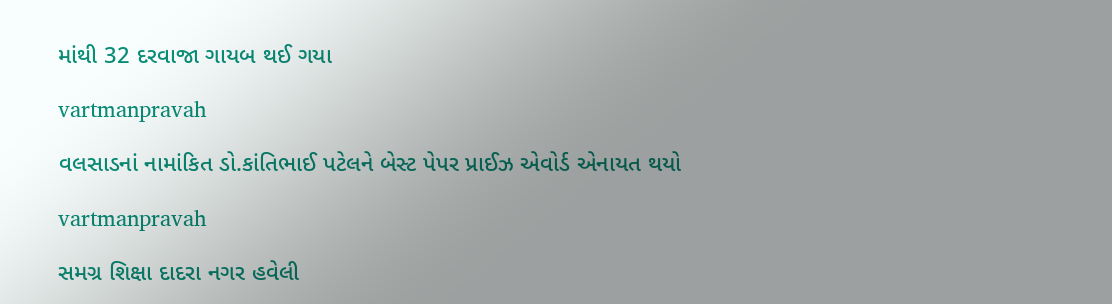માંથી 32 દરવાજા ગાયબ થઈ ગયા

vartmanpravah

વલસાડનાં નામાંકિત ડો.કાંતિભાઈ પટેલને બેસ્‍ટ પેપર પ્રાઈઝ એવોર્ડ એનાયત થયો

vartmanpravah

સમગ્ર શિક્ષા દાદરા નગર હવેલી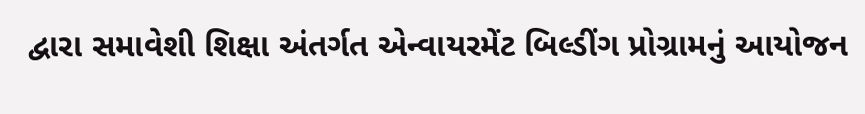દ્વારા સમાવેશી શિક્ષા અંતર્ગત એન્‍વાયરમેંટ બિલ્‍ડીંગ પ્રોગ્રામનું આયોજન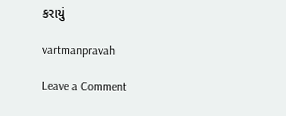કરાયું

vartmanpravah

Leave a Comment